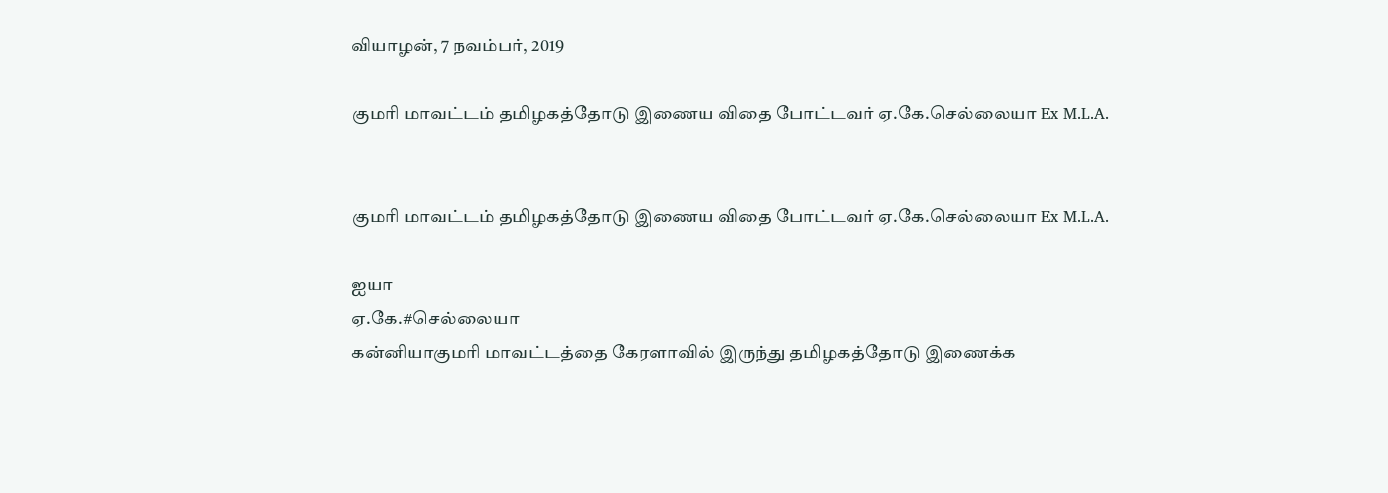வியாழன், 7 நவம்பர், 2019

குமரி மாவட்டம் தமிழகத்தோடு இணைய விதை போட்டவர் ஏ.கே.செல்லையா Ex M.L.A.


குமரி மாவட்டம் தமிழகத்தோடு இணைய விதை போட்டவர் ஏ.கே.செல்லையா Ex M.L.A.

ஐயா
ஏ.கே.#செல்லையா
கன்னியாகுமரி மாவட்டத்தை கேரளாவில் இருந்து தமிழகத்தோடு இணைக்க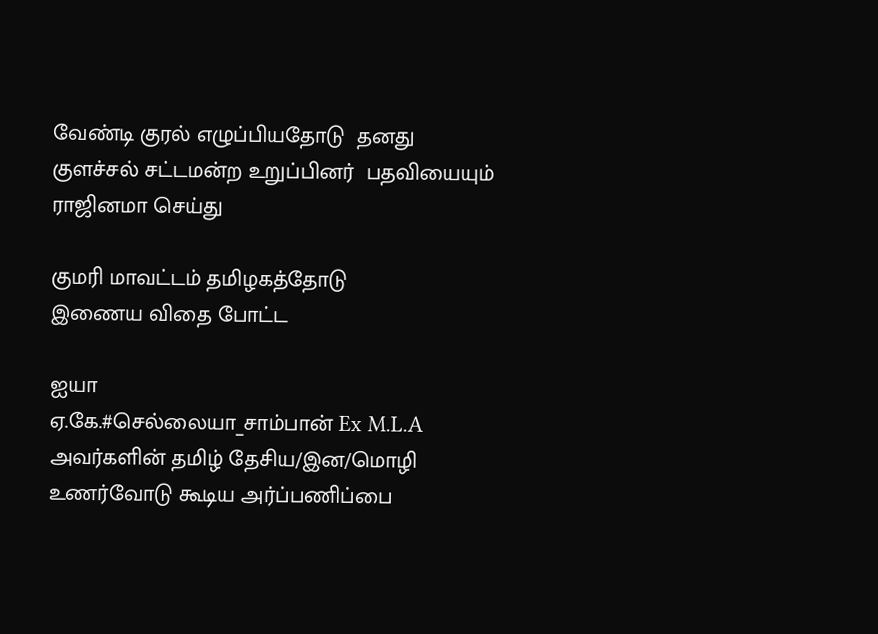வேண்டி குரல் எழுப்பியதோடு  தனது குளச்சல் சட்டமன்ற உறுப்பினர்  பதவியையும் ராஜினமா செய்து

குமரி மாவட்டம் தமிழகத்தோடு
இணைய விதை போட்ட

ஐயா
ஏ.கே.#செல்லையா_சாம்பான் Ex M.L.A
அவர்களின் தமிழ் தேசிய/இன/மொழி உணர்வோடு கூடிய அர்ப்பணிப்பை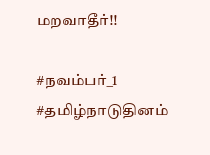மறவாதீர்!!

#நவம்பர்_1
#தமிழ்நாடுதினம்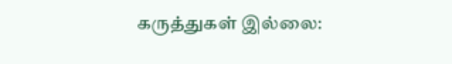கருத்துகள் இல்லை: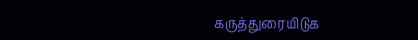கருத்துரையிடுக